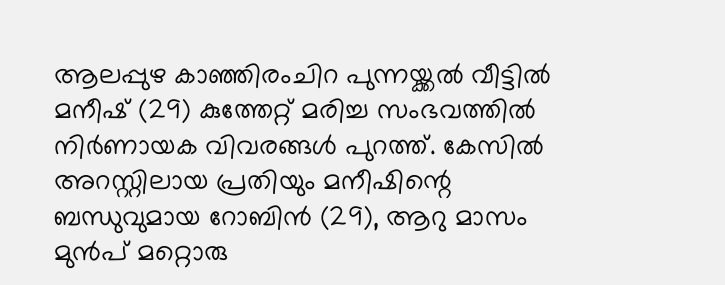ആലപ്പുഴ കാഞ്ഞിരംചിറ പുന്നയ്ക്കൽ വീട്ടിൽ മനീഷ് (29) കുത്തേറ്റ് മരിച്ച സംഭവത്തിൽ നിർണായക വിവരങ്ങൾ പുറത്ത്. കേസിൽ അറസ്റ്റിലായ പ്രതിയും മനീഷിന്റെ ബന്ധുവുമായ റോബിൻ (29), ആറു മാസം മുൻപ് മറ്റൊരു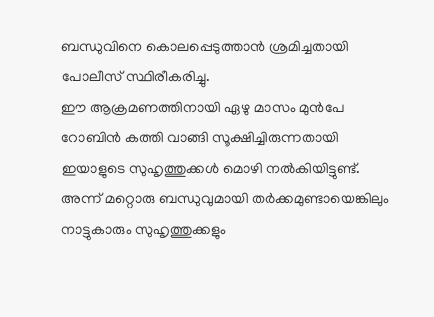ബന്ധുവിനെ കൊലപ്പെടുത്താൻ ശ്രമിച്ചതായി പോലീസ് സ്ഥിരീകരിച്ചു.
ഈ ആക്രമണത്തിനായി ഏഴു മാസം മുൻപേ റോബിൻ കത്തി വാങ്ങി സൂക്ഷിച്ചിരുന്നതായി ഇയാളുടെ സുഹൃത്തുക്കൾ മൊഴി നൽകിയിട്ടുണ്ട്. അന്ന് മറ്റൊരു ബന്ധുവുമായി തർക്കമുണ്ടായെങ്കിലും നാട്ടുകാരും സുഹൃത്തുക്കളും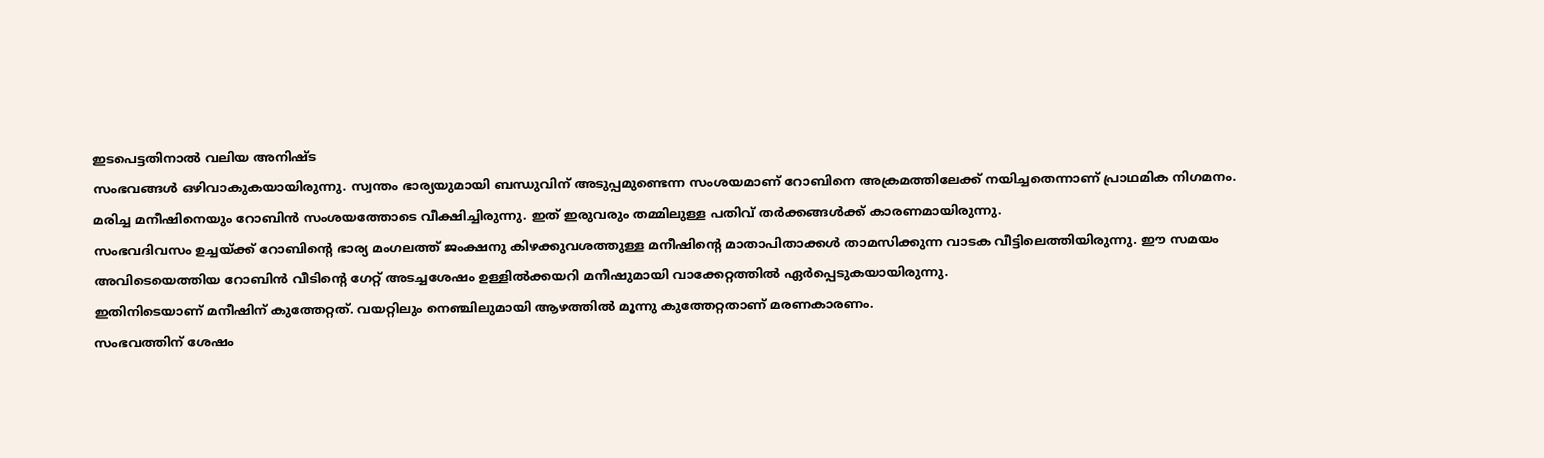ഇടപെട്ടതിനാൽ വലിയ അനിഷ്ട
സംഭവങ്ങൾ ഒഴിവാകുകയായിരുന്നു. സ്വന്തം ഭാര്യയുമായി ബന്ധുവിന് അടുപ്പമുണ്ടെന്ന സംശയമാണ് റോബിനെ അക്രമത്തിലേക്ക് നയിച്ചതെന്നാണ് പ്രാഥമിക നിഗമനം.
മരിച്ച മനീഷിനെയും റോബിൻ സംശയത്തോടെ വീക്ഷിച്ചിരുന്നു. ഇത് ഇരുവരും തമ്മിലുള്ള പതിവ് തർക്കങ്ങൾക്ക് കാരണമായിരുന്നു.
സംഭവദിവസം ഉച്ചയ്ക്ക് റോബിന്റെ ഭാര്യ മംഗലത്ത് ജംക്ഷനു കിഴക്കുവശത്തുള്ള മനീഷിന്റെ മാതാപിതാക്കൾ താമസിക്കുന്ന വാടക വീട്ടിലെത്തിയിരുന്നു. ഈ സമയം അവിടെയെത്തിയ റോബിൻ വീടിന്റെ ഗേറ്റ് അടച്ചശേഷം ഉള്ളിൽക്കയറി മനീഷുമായി വാക്കേറ്റത്തിൽ ഏർപ്പെടുകയായിരുന്നു.
ഇതിനിടെയാണ് മനീഷിന് കുത്തേറ്റത്. വയറ്റിലും നെഞ്ചിലുമായി ആഴത്തിൽ മൂന്നു കുത്തേറ്റതാണ് മരണകാരണം.
സംഭവത്തിന് ശേഷം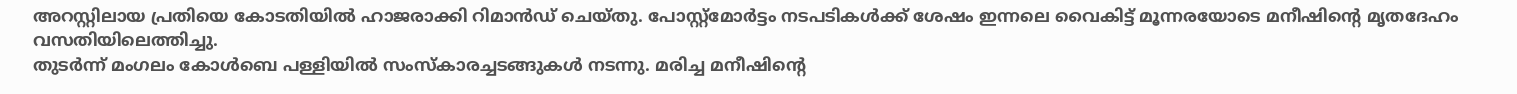അറസ്റ്റിലായ പ്രതിയെ കോടതിയിൽ ഹാജരാക്കി റിമാൻഡ് ചെയ്തു. പോസ്റ്റ്മോർട്ടം നടപടികൾക്ക് ശേഷം ഇന്നലെ വൈകിട്ട് മൂന്നരയോടെ മനീഷിന്റെ മൃതദേഹം വസതിയിലെത്തിച്ചു.
തുടർന്ന് മംഗലം കോൾബെ പള്ളിയിൽ സംസ്കാരച്ചടങ്ങുകൾ നടന്നു. മരിച്ച മനീഷിന്റെ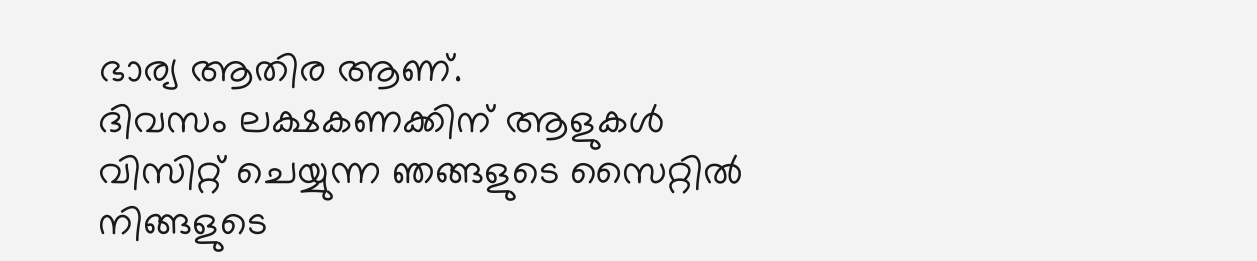ഭാര്യ ആതിര ആണ്.
ദിവസം ലക്ഷകണക്കിന് ആളുകൾ വിസിറ്റ് ചെയ്യുന്ന ഞങ്ങളുടെ സൈറ്റിൽ നിങ്ങളുടെ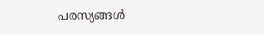പരസ്യങ്ങൾ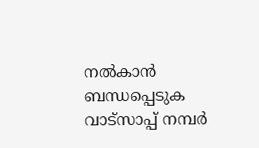നൽകാൻ ബന്ധപ്പെടുക വാട്സാപ്പ് നമ്പർ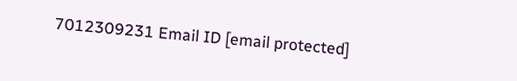7012309231 Email ID [email protected]